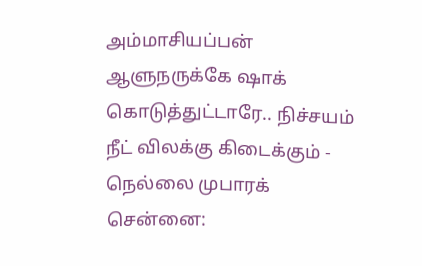அம்மாசியப்பன் ஆளுநருக்கே ஷாக் கொடுத்துட்டாரே.. நிச்சயம் நீட் விலக்கு கிடைக்கும் - நெல்லை முபாரக்
சென்னை: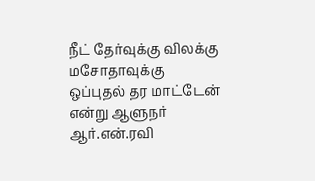நீட் தேர்வுக்கு விலக்கு மசோதாவுக்கு ஒப்புதல் தர மாட்டேன் என்று ஆளுநர் ஆர்.என்.ரவி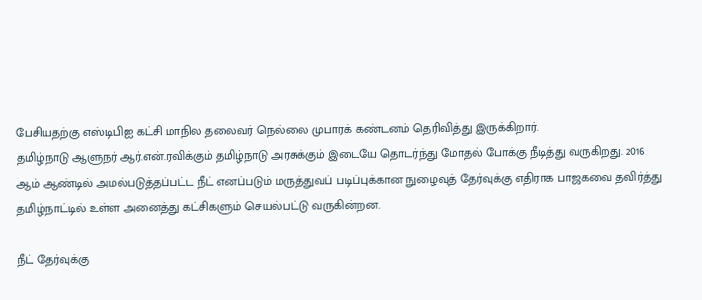பேசியதற்கு எஸ்டிபிஐ கட்சி மாநில தலைவர் நெல்லை முபாரக் கண்டனம் தெரிவித்து இருக்கிறார்.
தமிழ்நாடு ஆளுநர் ஆர்.என்.ரவிக்கும் தமிழ்நாடு அரசுக்கும் இடையே தொடர்ந்து மோதல் போக்கு நீடித்து வருகிறது. 2016 ஆம் ஆண்டில் அமல்படுத்தப்பட்ட நீட் எனப்படும் மருத்துவப் படிப்புக்கான நுழைவுத் தேர்வுக்கு எதிராக பாஜகவை தவிர்த்து தமிழ்நாட்டில் உள்ள அனைத்து கட்சிகளும் செயல்பட்டு வருகின்றன.

நீட் தேர்வுக்கு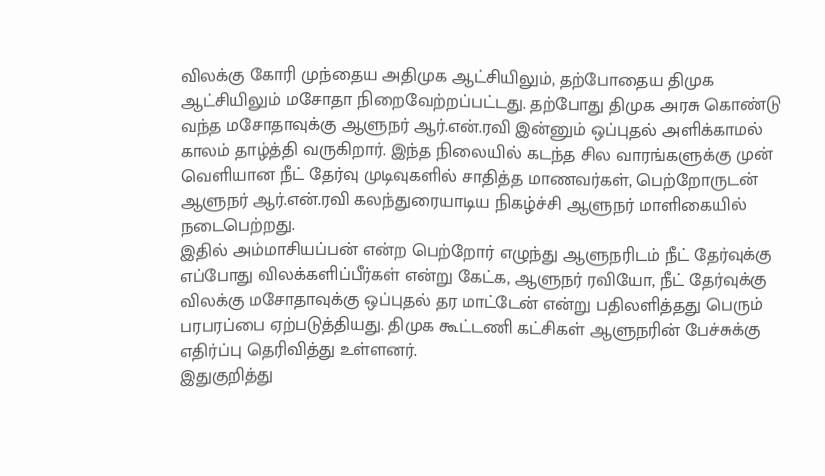விலக்கு கோரி முந்தைய அதிமுக ஆட்சியிலும், தற்போதைய திமுக ஆட்சியிலும் மசோதா நிறைவேற்றப்பட்டது. தற்போது திமுக அரசு கொண்டு வந்த மசோதாவுக்கு ஆளுநர் ஆர்.என்.ரவி இன்னும் ஒப்புதல் அளிக்காமல் காலம் தாழ்த்தி வருகிறார். இந்த நிலையில் கடந்த சில வாரங்களுக்கு முன் வெளியான நீட் தேர்வு முடிவுகளில் சாதித்த மாணவர்கள், பெற்றோருடன் ஆளுநர் ஆர்.என்.ரவி கலந்துரையாடிய நிகழ்ச்சி ஆளுநர் மாளிகையில் நடைபெற்றது.
இதில் அம்மாசியப்பன் என்ற பெற்றோர் எழுந்து ஆளுநரிடம் நீட் தேர்வுக்கு எப்போது விலக்களிப்பீர்கள் என்று கேட்க, ஆளுநர் ரவியோ, நீட் தேர்வுக்கு விலக்கு மசோதாவுக்கு ஒப்புதல் தர மாட்டேன் என்று பதிலளித்தது பெரும் பரபரப்பை ஏற்படுத்தியது. திமுக கூட்டணி கட்சிகள் ஆளுநரின் பேச்சுக்கு எதிர்ப்பு தெரிவித்து உள்ளனர்.
இதுகுறித்து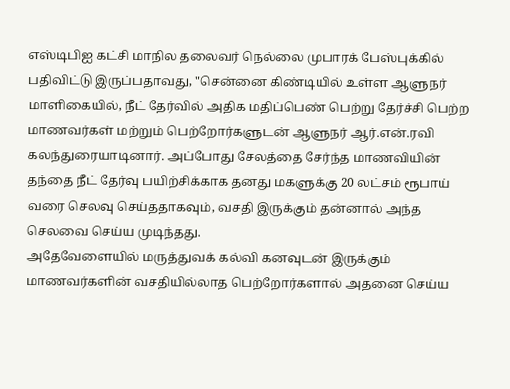எஸ்டிபிஐ கட்சி மாநில தலைவர் நெல்லை முபாரக் பேஸ்புக்கில் பதிவிட்டு இருப்பதாவது, "சென்னை கிண்டியில் உள்ள ஆளுநர் மாளிகையில், நீட் தேர்வில் அதிக மதிப்பெண் பெற்று தேர்ச்சி பெற்ற மாணவர்கள் மற்றும் பெற்றோர்களுடன் ஆளுநர் ஆர்.என்.ரவி கலந்துரையாடினார். அப்போது சேலத்தை சேர்ந்த மாணவியின் தந்தை நீட் தேர்வு பயிற்சிக்காக தனது மகளுக்கு 20 லட்சம் ரூபாய் வரை செலவு செய்ததாகவும், வசதி இருக்கும் தன்னால் அந்த செலவை செய்ய முடிந்தது.
அதேவேளையில் மருத்துவக் கல்வி கனவுடன் இருக்கும் மாணவர்களின் வசதியில்லாத பெற்றோர்களால் அதனை செய்ய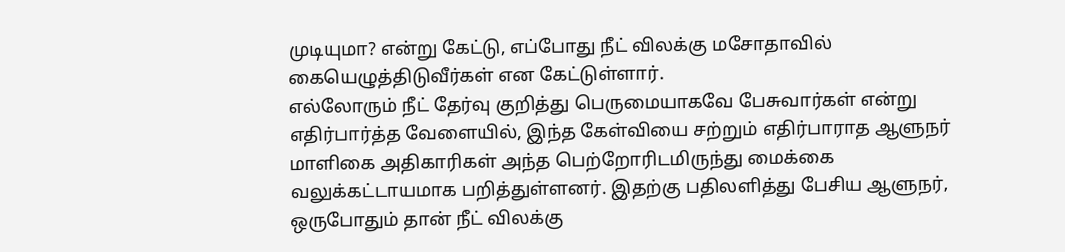முடியுமா? என்று கேட்டு, எப்போது நீட் விலக்கு மசோதாவில் கையெழுத்திடுவீர்கள் என கேட்டுள்ளார்.
எல்லோரும் நீட் தேர்வு குறித்து பெருமையாகவே பேசுவார்கள் என்று எதிர்பார்த்த வேளையில், இந்த கேள்வியை சற்றும் எதிர்பாராத ஆளுநர் மாளிகை அதிகாரிகள் அந்த பெற்றோரிடமிருந்து மைக்கை வலுக்கட்டாயமாக பறித்துள்ளனர். இதற்கு பதிலளித்து பேசிய ஆளுநர், ஒருபோதும் தான் நீட் விலக்கு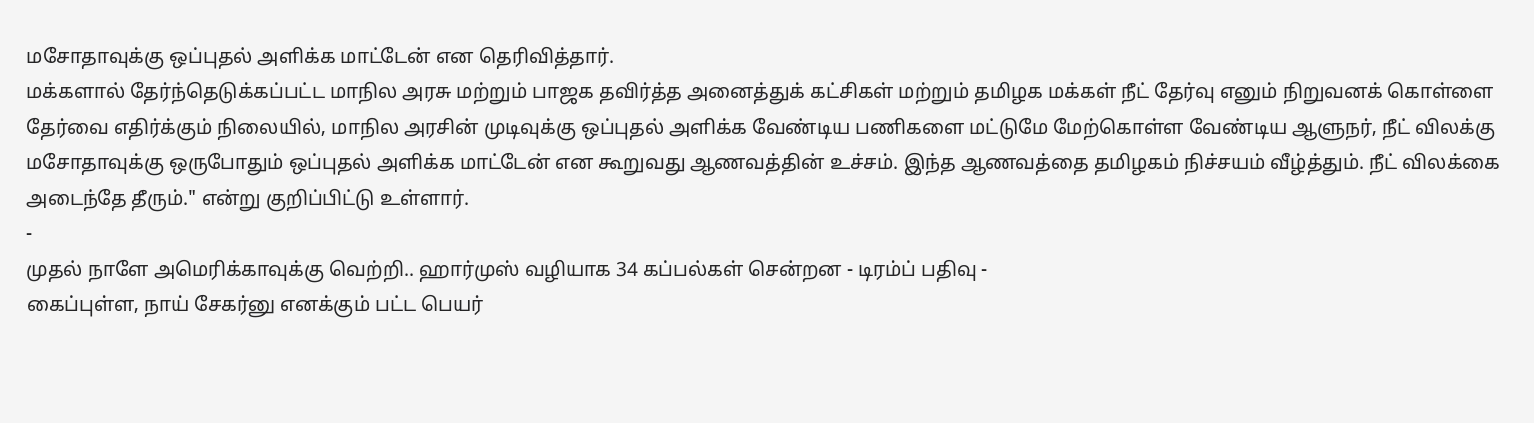மசோதாவுக்கு ஒப்புதல் அளிக்க மாட்டேன் என தெரிவித்தார்.
மக்களால் தேர்ந்தெடுக்கப்பட்ட மாநில அரசு மற்றும் பாஜக தவிர்த்த அனைத்துக் கட்சிகள் மற்றும் தமிழக மக்கள் நீட் தேர்வு எனும் நிறுவனக் கொள்ளை தேர்வை எதிர்க்கும் நிலையில், மாநில அரசின் முடிவுக்கு ஒப்புதல் அளிக்க வேண்டிய பணிகளை மட்டுமே மேற்கொள்ள வேண்டிய ஆளுநர், நீட் விலக்கு மசோதாவுக்கு ஒருபோதும் ஒப்புதல் அளிக்க மாட்டேன் என கூறுவது ஆணவத்தின் உச்சம். இந்த ஆணவத்தை தமிழகம் நிச்சயம் வீழ்த்தும். நீட் விலக்கை அடைந்தே தீரும்." என்று குறிப்பிட்டு உள்ளார்.
-
முதல் நாளே அமெரிக்காவுக்கு வெற்றி.. ஹார்முஸ் வழியாக 34 கப்பல்கள் சென்றன - டிரம்ப் பதிவு -
கைப்புள்ள, நாய் சேகர்னு எனக்கும் பட்ட பெயர்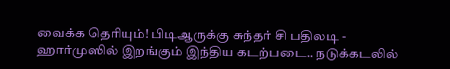வைக்க தெரியும்! பிடிஆருக்கு சுந்தர் சி பதிலடி -
ஹார்முஸில் இறங்கும் இந்திய கடற்படை.. நடுக்கடலில்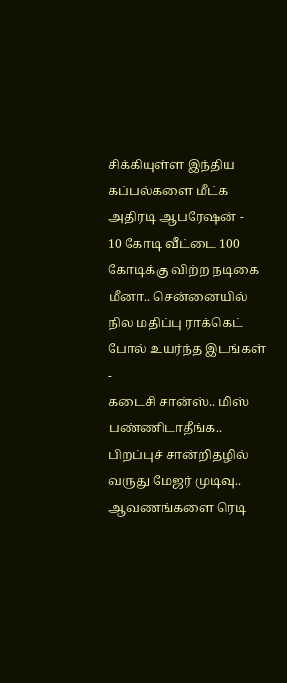சிக்கியுள்ள இந்திய கப்பல்களை மீட்க அதிரடி ஆபரேஷன் -
10 கோடி வீட்டை 100 கோடிக்கு விற்ற நடிகை மீனா.. சென்னையில் நில மதிப்பு ராக்கெட் போல் உயர்ந்த இடங்கள் -
கடைசி சான்ஸ்.. மிஸ் பண்ணிடாதீங்க.. பிறப்புச் சான்றிதழில் வருது மேஜர் முடிவு.. ஆவணங்களை ரெடி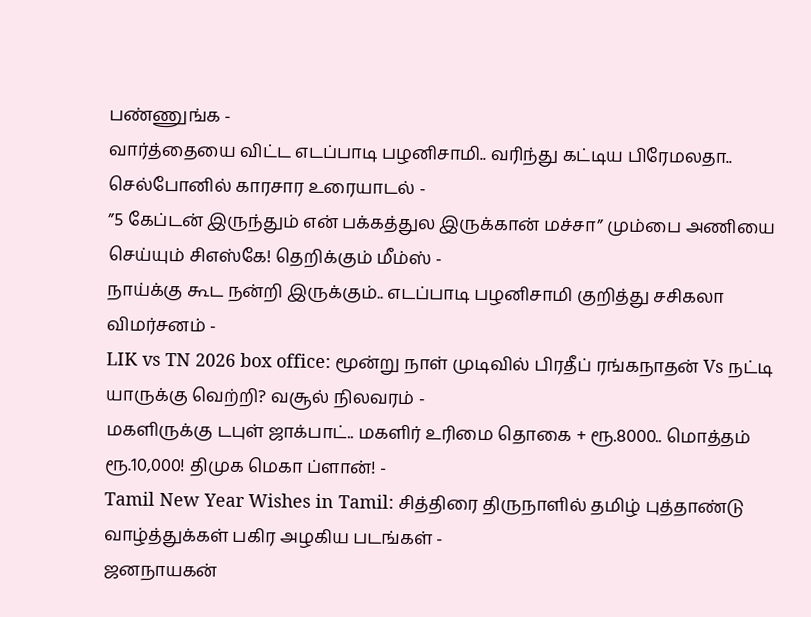பண்ணுங்க -
வார்த்தையை விட்ட எடப்பாடி பழனிசாமி.. வரிந்து கட்டிய பிரேமலதா.. செல்போனில் காரசார உரையாடல் -
”5 கேப்டன் இருந்தும் என் பக்கத்துல இருக்கான் மச்சா” மும்பை அணியை செய்யும் சிஎஸ்கே! தெறிக்கும் மீம்ஸ் -
நாய்க்கு கூட நன்றி இருக்கும்.. எடப்பாடி பழனிசாமி குறித்து சசிகலா விமர்சனம் -
LIK vs TN 2026 box office: மூன்று நாள் முடிவில் பிரதீப் ரங்கநாதன் Vs நட்டி யாருக்கு வெற்றி? வசூல் நிலவரம் -
மகளிருக்கு டபுள் ஜாக்பாட்.. மகளிர் உரிமை தொகை + ரூ.8000.. மொத்தம் ரூ.10,000! திமுக மெகா ப்ளான்! -
Tamil New Year Wishes in Tamil: சித்திரை திருநாளில் தமிழ் புத்தாண்டு வாழ்த்துக்கள் பகிர அழகிய படங்கள் -
ஜனநாயகன்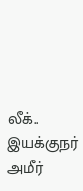லீக்.. இயக்குநர் அமீர்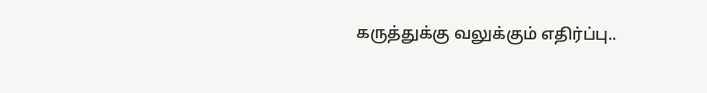கருத்துக்கு வலுக்கும் எதிர்ப்பு..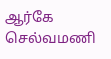ஆர்கே செல்வமணி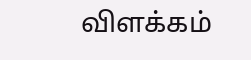விளக்கம்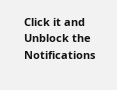Click it and Unblock the Notifications